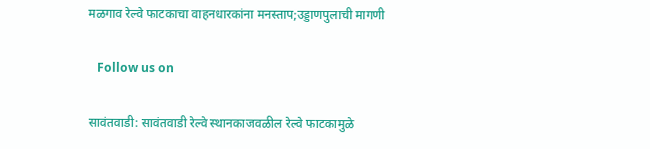मळगाव रेल्वे फाटकाचा वाहनधारकांना मनस्ताप;उड्डाणपुलाची मागणी

   Follow us on

सावंतवाडी: सावंतवाडी रेल्वे स्थानकाजवळील रेल्वे फाटकामुळे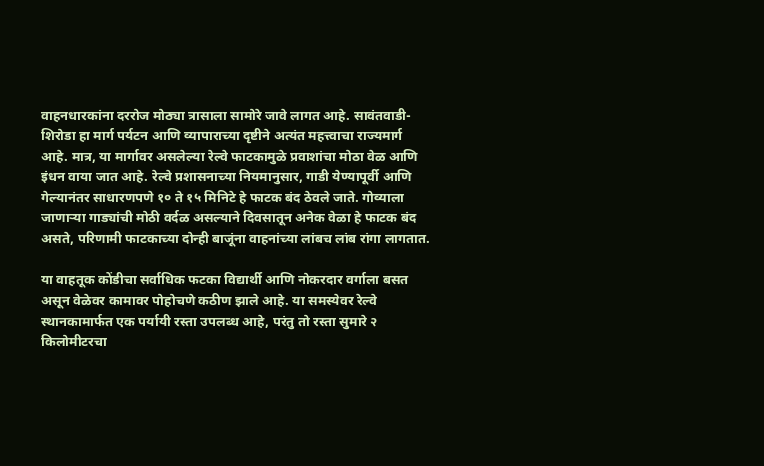वाहनधारकांना दररोज मोठ्या त्रासाला सामोरे जावे लागत आहे. सावंतवाडी-शिरोडा हा मार्ग पर्यटन आणि व्यापाराच्या दृष्टीने अत्यंत महत्त्वाचा राज्यमार्ग आहे. मात्र, या मार्गावर असलेल्या रेल्वे फाटकामुळे प्रवाशांचा मोठा वेळ आणि इंधन वाया जात आहे. रेल्वे प्रशासनाच्या नियमानुसार, गाडी येण्यापूर्वी आणि गेल्यानंतर साधारणपणे १० ते १५ मिनिटे हे फाटक बंद ठेवले जाते. गोव्याला जाणाऱ्या गाड्यांची मोठी वर्दळ असल्याने दिवसातून अनेक वेळा हे फाटक बंद असते, परिणामी फाटकाच्या दोन्ही बाजूंना वाहनांच्या लांबच लांब रांगा लागतात.

या वाहतूक कोंडीचा सर्वाधिक फटका विद्यार्थी आणि नोकरदार वर्गाला बसत असून वेळेवर कामावर पोहोचणे कठीण झाले आहे. या समस्येवर रेल्वे स्थानकामार्फत एक पर्यायी रस्ता उपलब्ध आहे, परंतु तो रस्ता सुमारे २ किलोमीटरचा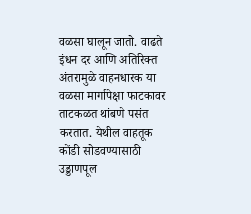वळसा घालून जातो. वाढते इंधन दर आणि अतिरिक्त अंतरामुळे वाहनधारक या वळसा मार्गापेक्षा फाटकावर ताटकळत थांबणे पसंत करतात. येथील वाहतूक कोंडी सोडवण्यासाठी उड्डाणपूल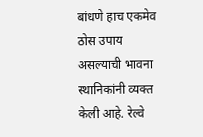बांधणे हाच एकमेव ठोस उपाय असल्याची भावना स्थानिकांनी व्यक्त केली आहे. रेल्वे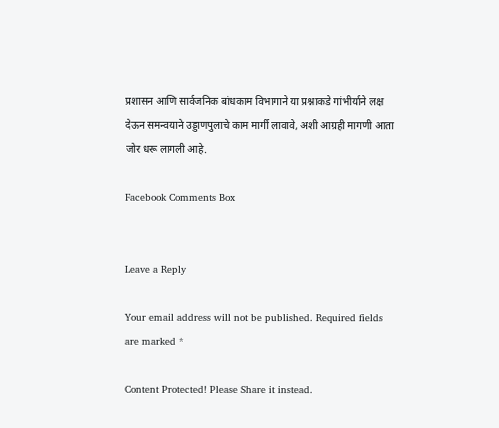प्रशासन आणि सार्वजनिक बांधकाम विभागाने या प्रश्नाकडे गांभीर्याने लक्ष देऊन समन्वयाने उड्डाणपुलाचे काम मार्गी लावावे, अशी आग्रही मागणी आता जोर धरू लागली आहे.

Facebook Comments Box


Leave a Reply

Your email address will not be published. Required fields are marked *

Content Protected! Please Share it instead.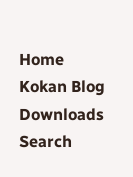Home
Kokan Blog
Downloads
Search